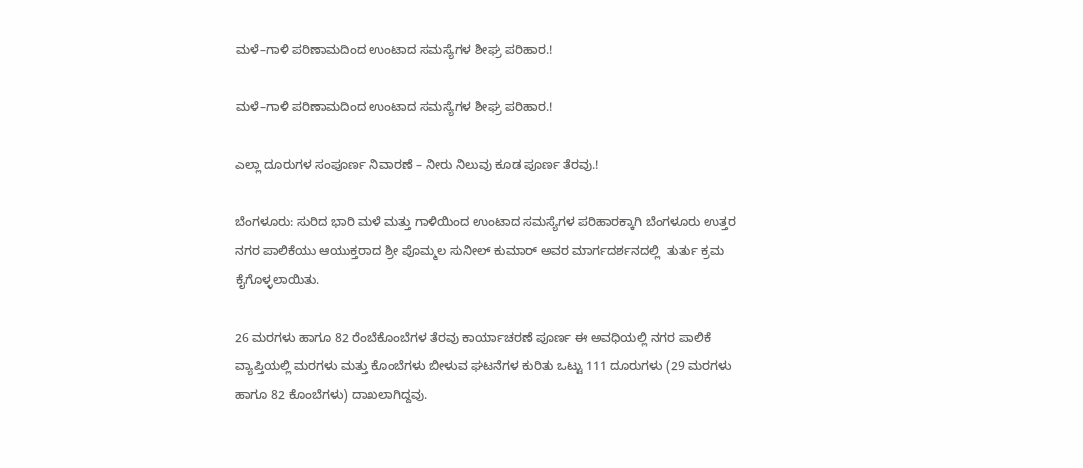ಮಳೆ–ಗಾಳಿ ಪರಿಣಾಮದಿಂದ ಉಂಟಾದ ಸಮಸ್ಯೆಗಳ ಶೀಘ್ರ ಪರಿಹಾರ.!

ಮಳೆ–ಗಾಳಿ ಪರಿಣಾಮದಿಂದ ಉಂಟಾದ ಸಮಸ್ಯೆಗಳ ಶೀಘ್ರ ಪರಿಹಾರ.!

ಎಲ್ಲಾ ದೂರುಗಳ ಸಂಪೂರ್ಣ ನಿವಾರಣೆ – ನೀರು ನಿಲುವು ಕೂಡ ಪೂರ್ಣ ತೆರವು.!

ಬೆಂಗಳೂರು: ಸುರಿದ ಭಾರಿ ಮಳೆ ಮತ್ತು ಗಾಳಿಯಿಂದ ಉಂಟಾದ ಸಮಸ್ಯೆಗಳ ಪರಿಹಾರಕ್ಕಾಗಿ ಬೆಂಗಳೂರು ಉತ್ತರ ನಗರ ಪಾಲಿಕೆಯು ಆಯುಕ್ತರಾದ ಶ್ರೀ ಪೊಮ್ಮಲ ಸುನೀಲ್ ಕುಮಾರ್ ಅವರ ಮಾರ್ಗದರ್ಶನದಲ್ಲಿ  ತುರ್ತು ಕ್ರಮ ಕೈಗೊಳ್ಳಲಾಯಿತು.

26 ಮರಗಳು ಹಾಗೂ 82 ರೆಂಬೆಕೊಂಬೆಗಳ ತೆರವು ಕಾರ್ಯಾಚರಣೆ ಪೂರ್ಣ ಈ ಅವಧಿಯಲ್ಲಿ ನಗರ ಪಾಲಿಕೆ ವ್ಯಾಪ್ತಿಯಲ್ಲಿ ಮರಗಳು ಮತ್ತು ಕೊಂಬೆಗಳು ಬೀಳುವ ಘಟನೆಗಳ ಕುರಿತು ಒಟ್ಟು 111 ದೂರುಗಳು (29 ಮರಗಳು ಹಾಗೂ 82 ಕೊಂಬೆಗಳು) ದಾಖಲಾಗಿದ್ದವು.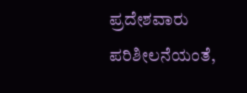ಪ್ರದೇಶವಾರು ಪರಿಶೀಲನೆಯಂತೆ,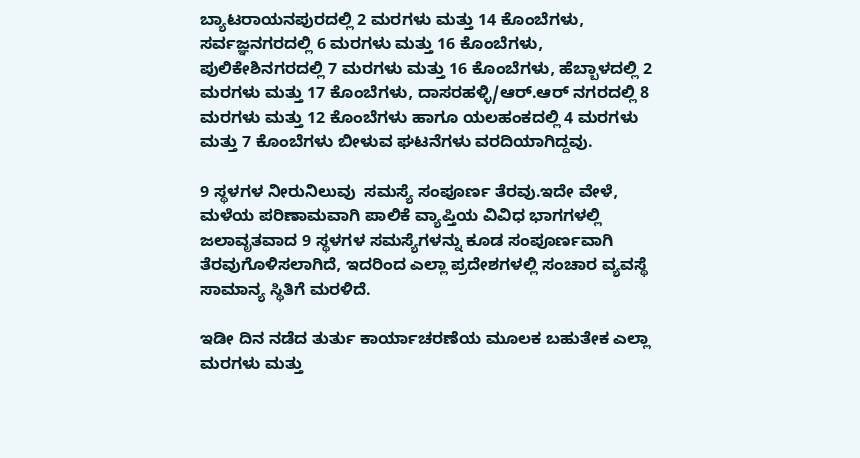ಬ್ಯಾಟರಾಯನಪುರದಲ್ಲಿ 2 ಮರಗಳು ಮತ್ತು 14 ಕೊಂಬೆಗಳು, ಸರ್ವಜ್ಞನಗರದಲ್ಲಿ 6 ಮರಗಳು ಮತ್ತು 16 ಕೊಂಬೆಗಳು, ಪುಲಿಕೇಶಿನಗರದಲ್ಲಿ 7 ಮರಗಳು ಮತ್ತು 16 ಕೊಂಬೆಗಳು, ಹೆಬ್ಬಾಳದಲ್ಲಿ 2 ಮರಗಳು ಮತ್ತು 17 ಕೊಂಬೆಗಳು, ದಾಸರಹಳ್ಳಿ/ಆರ್.ಆರ್ ನಗರದಲ್ಲಿ 8 ಮರಗಳು ಮತ್ತು 12 ಕೊಂಬೆಗಳು ಹಾಗೂ ಯಲಹಂಕದಲ್ಲಿ 4 ಮರಗಳು ಮತ್ತು 7 ಕೊಂಬೆಗಳು ಬೀಳುವ ಘಟನೆಗಳು ವರದಿಯಾಗಿದ್ದವು.

9 ಸ್ಥಳಗಳ ನೀರುನಿಲುವು  ಸಮಸ್ಯೆ ಸಂಪೂರ್ಣ ತೆರವು.ಇದೇ ವೇಳೆ, ಮಳೆಯ ಪರಿಣಾಮವಾಗಿ ಪಾಲಿಕೆ ವ್ಯಾಪ್ತಿಯ ವಿವಿಧ ಭಾಗಗಳಲ್ಲಿ ಜಲಾವೃತವಾದ 9 ಸ್ಥಳಗಳ ಸಮಸ್ಯೆಗಳನ್ನು ಕೂಡ ಸಂಪೂರ್ಣವಾಗಿ ತೆರವುಗೊಳಿಸಲಾಗಿದೆ, ಇದರಿಂದ ಎಲ್ಲಾ ಪ್ರದೇಶಗಳಲ್ಲಿ ಸಂಚಾರ ವ್ಯವಸ್ಥೆ ಸಾಮಾನ್ಯ ಸ್ಥಿತಿಗೆ ಮರಳಿದೆ.

ಇಡೀ ದಿನ ನಡೆದ ತುರ್ತು ಕಾರ್ಯಾಚರಣೆಯ ಮೂಲಕ ಬಹುತೇಕ ಎಲ್ಲಾ ಮರಗಳು ಮತ್ತು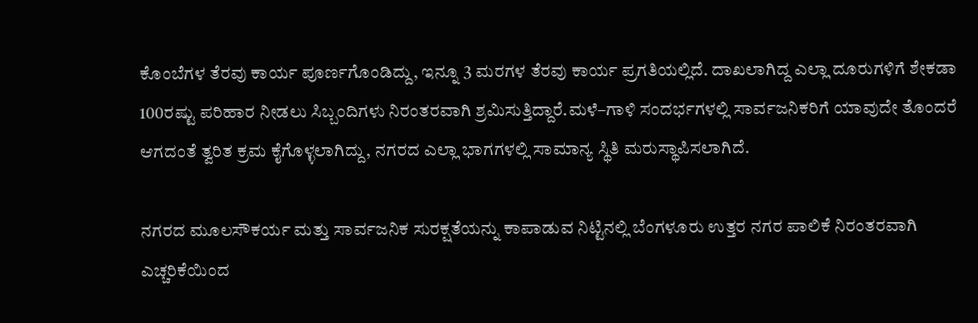ಕೊಂಬೆಗಳ ತೆರವು ಕಾರ್ಯ ಪೂರ್ಣಗೊಂಡಿದ್ದು, ಇನ್ನೂ 3 ಮರಗಳ ತೆರವು ಕಾರ್ಯ ಪ್ರಗತಿಯಲ್ಲಿದೆ. ದಾಖಲಾಗಿದ್ದ ಎಲ್ಲಾ ದೂರುಗಳಿಗೆ ಶೇಕಡಾ 100ರಷ್ಟು ಪರಿಹಾರ ನೀಡಲು ಸಿಬ್ಬಂದಿಗಳು ನಿರಂತರವಾಗಿ ಶ್ರಮಿಸುತ್ತಿದ್ದಾರೆ.ಮಳೆ–ಗಾಳಿ ಸಂದರ್ಭಗಳಲ್ಲಿ ಸಾರ್ವಜನಿಕರಿಗೆ ಯಾವುದೇ ತೊಂದರೆ ಆಗದಂತೆ ತ್ವರಿತ ಕ್ರಮ ಕೈಗೊಳ್ಳಲಾಗಿದ್ದು, ನಗರದ ಎಲ್ಲಾ ಭಾಗಗಳಲ್ಲಿ ಸಾಮಾನ್ಯ ಸ್ಥಿತಿ ಮರುಸ್ಥಾಪಿಸಲಾಗಿದೆ.

ನಗರದ ಮೂಲಸೌಕರ್ಯ ಮತ್ತು ಸಾರ್ವಜನಿಕ ಸುರಕ್ಷತೆಯನ್ನು ಕಾಪಾಡುವ ನಿಟ್ಟಿನಲ್ಲಿ ಬೆಂಗಳೂರು ಉತ್ತರ ನಗರ ಪಾಲಿಕೆ ನಿರಂತರವಾಗಿ ಎಚ್ಚರಿಕೆಯಿಂದ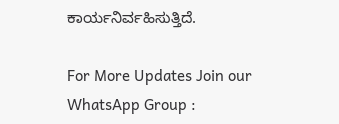ಕಾರ್ಯನಿರ್ವಹಿಸುತ್ತಿದೆ.

For More Updates Join our WhatsApp Group :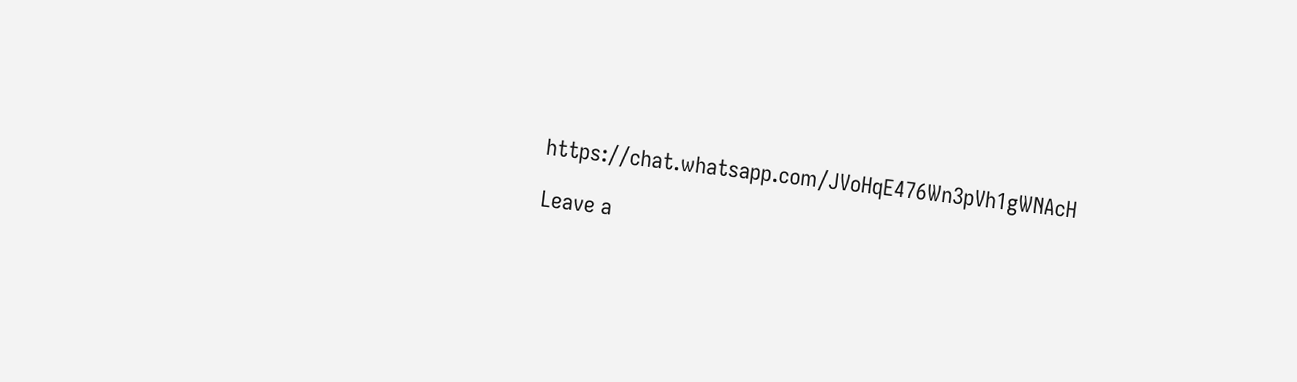https://chat.whatsapp.com/JVoHqE476Wn3pVh1gWNAcH

Leave a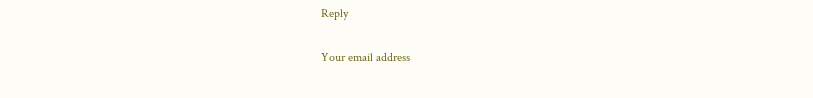Reply

Your email address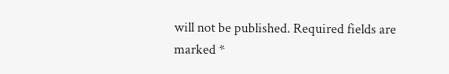will not be published. Required fields are marked *